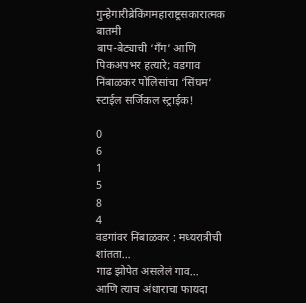गुन्हेगारीब्रेकिंगमहाराष्ट्रसकारात्मक बातमी
बाप-बेट्याची ‘गँग’ आणि पिकअपभर हत्यारे; वडगाव निंबाळकर पोलिसांचा ‘सिंघम’ स्टाईल सर्जिकल स्ट्राईक!

0
6
1
5
8
4
वडगांवर निंबाळकर : मध्यरात्रीची शांतता…
गाढ झोपेत असलेलं गाव…
आणि त्याच अंधाराचा फायदा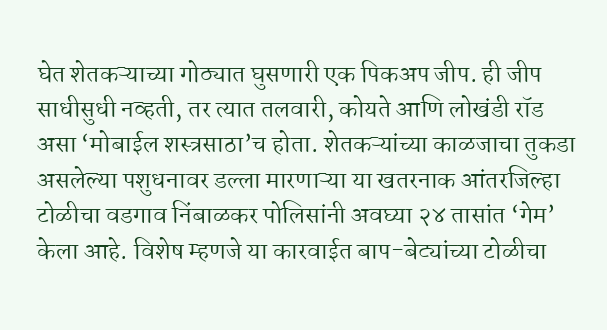घेत शेतकऱ्याच्या गोठ्यात घुसणारी एक पिकअप जीप. ही जीप साधीसुधी नव्हती, तर त्यात तलवारी, कोयते आणि लोखंडी रॉड असा ‘मोबाईल शस्त्रसाठा’च होता. शेतकऱ्यांच्या काळजाचा तुकडा असलेल्या पशुधनावर डल्ला मारणाऱ्या या खतरनाक आंतरजिल्हा टोळीचा वडगाव निंबाळकर पोलिसांनी अवघ्या २४ तासांत ‘गेम’ केला आहे. विशेष म्हणजे या कारवाईत बाप-बेट्यांच्या टोळीचा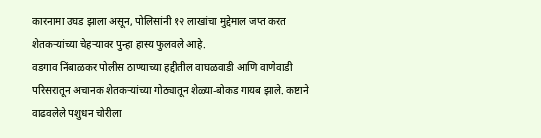कारनामा उघड झाला असून, पोलिसांनी १२ लाखांचा मुद्देमाल जप्त करत शेतकऱ्यांच्या चेहऱ्यावर पुन्हा हास्य फुलवले आहे.
वडगाव निंबाळकर पोलीस ठाण्याच्या हद्दीतील वाघळवाडी आणि वाणेवाडी परिसरातून अचानक शेतकऱ्यांच्या गोठ्यातून शेळ्या-बोकड गायब झाले. कष्टाने वाढवलेले पशुधन चोरीला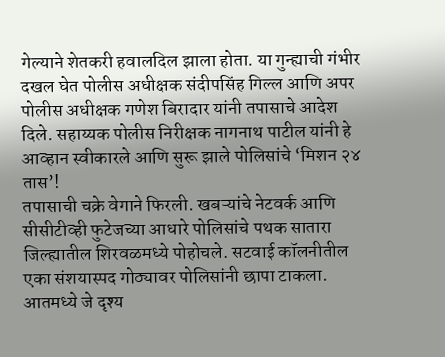गेल्याने शेतकरी हवालदिल झाला होता. या गुन्ह्याची गंभीर दखल घेत पोलीस अधीक्षक संदीपसिंह गिल्ल आणि अपर पोलीस अधीक्षक गणेश बिरादार यांनी तपासाचे आदेश दिले. सहाय्यक पोलीस निरीक्षक नागनाथ पाटील यांनी हे आव्हान स्वीकारले आणि सुरू झाले पोलिसांचे ‘मिशन २४ तास’!
तपासाची चक्रे वेगाने फिरली. खबऱ्यांचे नेटवर्क आणि सीसीटीव्ही फुटेजच्या आधारे पोलिसांचे पथक सातारा जिल्ह्यातील शिरवळमध्ये पोहोचले. सटवाई कॉलनीतील एका संशयास्पद गोठ्यावर पोलिसांनी छापा टाकला. आतमध्ये जे दृश्य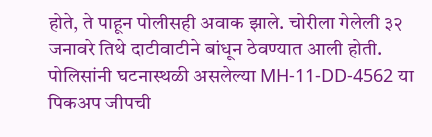होते, ते पाहून पोलीसही अवाक झाले. चोरीला गेलेली ३२ जनावरे तिथे दाटीवाटीने बांधून ठेवण्यात आली होती.
पोलिसांनी घटनास्थळी असलेल्या MH-11-DD-4562 या पिकअप जीपची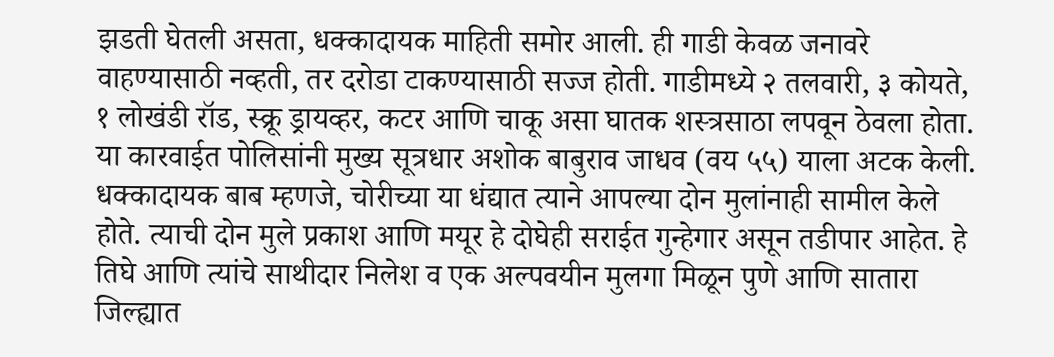झडती घेतली असता, धक्कादायक माहिती समोर आली. ही गाडी केवळ जनावरे वाहण्यासाठी नव्हती, तर दरोडा टाकण्यासाठी सज्ज होती. गाडीमध्ये २ तलवारी, ३ कोयते, १ लोखंडी रॉड, स्क्रू ड्रायव्हर, कटर आणि चाकू असा घातक शस्त्रसाठा लपवून ठेवला होता.
या कारवाईत पोलिसांनी मुख्य सूत्रधार अशोक बाबुराव जाधव (वय ५५) याला अटक केली. धक्कादायक बाब म्हणजे, चोरीच्या या धंद्यात त्याने आपल्या दोन मुलांनाही सामील केले होते. त्याची दोन मुले प्रकाश आणि मयूर हे दोघेही सराईत गुन्हेगार असून तडीपार आहेत. हे तिघे आणि त्यांचे साथीदार निलेश व एक अल्पवयीन मुलगा मिळून पुणे आणि सातारा जिल्ह्यात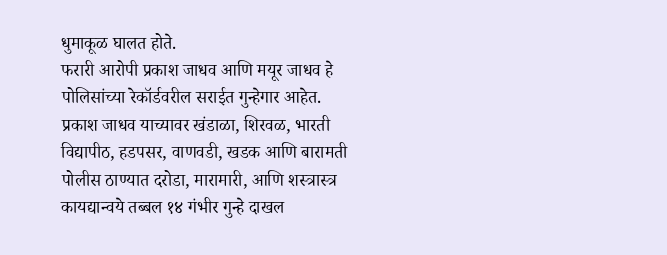धुमाकूळ घालत होते.
फरारी आरोपी प्रकाश जाधव आणि मयूर जाधव हे पोलिसांच्या रेकॉर्डवरील सराईत गुन्हेगार आहेत.
प्रकाश जाधव याच्यावर खंडाळा, शिरवळ, भारती विद्यापीठ, हडपसर, वाणवडी, खडक आणि बारामती पोलीस ठाण्यात दरोडा, मारामारी, आणि शस्त्रास्त्र कायद्यान्वये तब्बल १४ गंभीर गुन्हे दाखल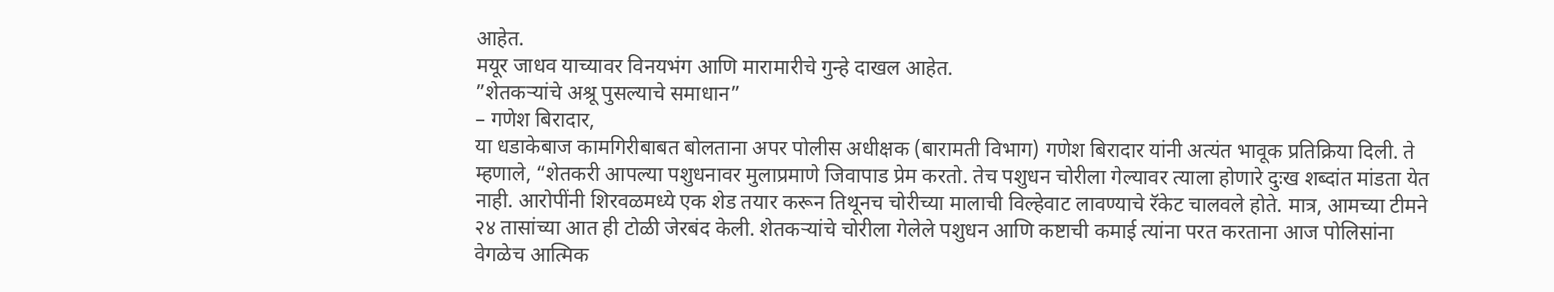आहेत.
मयूर जाधव याच्यावर विनयभंग आणि मारामारीचे गुन्हे दाखल आहेत.
”शेतकऱ्यांचे अश्रू पुसल्याचे समाधान”
– गणेश बिरादार,
या धडाकेबाज कामगिरीबाबत बोलताना अपर पोलीस अधीक्षक (बारामती विभाग) गणेश बिरादार यांनी अत्यंत भावूक प्रतिक्रिया दिली. ते म्हणाले, “शेतकरी आपल्या पशुधनावर मुलाप्रमाणे जिवापाड प्रेम करतो. तेच पशुधन चोरीला गेल्यावर त्याला होणारे दुःख शब्दांत मांडता येत नाही. आरोपींनी शिरवळमध्ये एक शेड तयार करून तिथूनच चोरीच्या मालाची विल्हेवाट लावण्याचे रॅकेट चालवले होते. मात्र, आमच्या टीमने २४ तासांच्या आत ही टोळी जेरबंद केली. शेतकऱ्यांचे चोरीला गेलेले पशुधन आणि कष्टाची कमाई त्यांना परत करताना आज पोलिसांना वेगळेच आत्मिक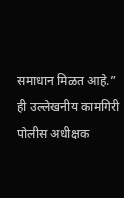समाधान मिळत आहे.”
ही उल्लेखनीय कामगिरी पोलीस अधीक्षक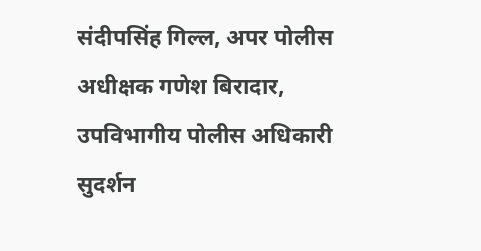संदीपसिंह गिल्ल, अपर पोलीस अधीक्षक गणेश बिरादार, उपविभागीय पोलीस अधिकारी सुदर्शन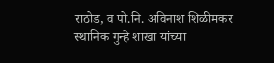राठोड, व पो.नि. अविनाश शिळीमकर स्थानिक गुन्हे शाखा यांच्या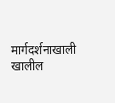मार्गदर्शनाखाली खालील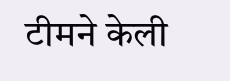टीमने केली